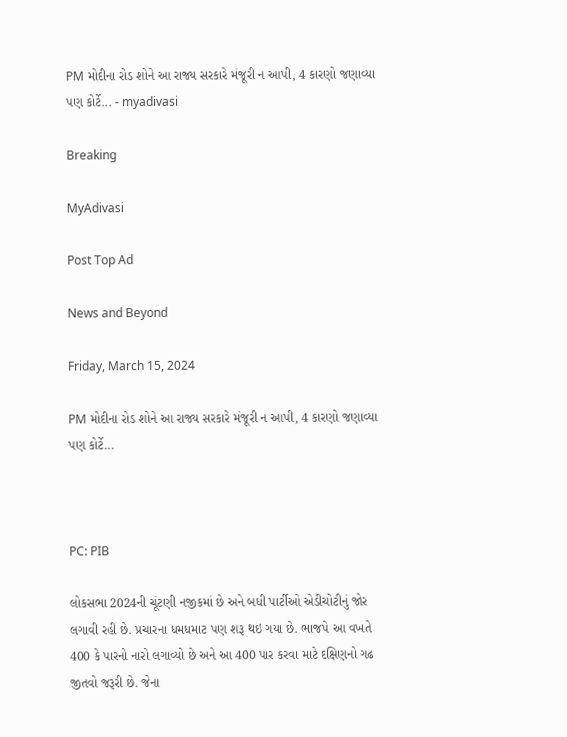PM મોદીના રોડ શોને આ રાજ્ય સરકારે મંજૂરી ન આપી, 4 કારણો જણાવ્યા પણ કોર્ટે... - myadivasi

Breaking

MyAdivasi

Post Top Ad

News and Beyond

Friday, March 15, 2024

PM મોદીના રોડ શોને આ રાજ્ય સરકારે મંજૂરી ન આપી, 4 કારણો જણાવ્યા પણ કોર્ટે...



PC: PIB

લોકસભા 2024ની ચૂંટણી નજીકમાં છે અને બધી પાર્ટીઓ એડીચોટીનું જોર લગાવી રહી છે. પ્રચારના ધમધમાટ પણ શરૂ થઇ ગયા છે. ભાજપે આ વખતે 400 કે પારનો નારો લગાવ્યો છે અને આ 400 પાર કરવા માટે દક્ષિણનો ગઢ જીતવો જરૂરી છે. જેના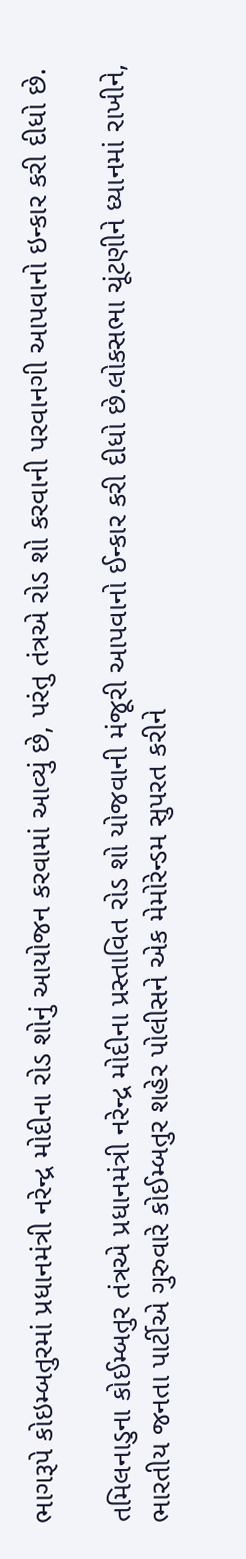ભાગરૂપે કોઇમ્બતુરમાં પ્રધાનમંત્રી નરેન્દ્ર મોદીના રોડ શોનું આયોજન કરવામાં આવ્યું છે, પરંતુ તંત્રએ રોડ શો કરવાની પરવાનગી આપવાનો ઇન્કાર કરી દીધો છે.

તમિલનાડુના કોઈમ્બતુર તંત્રએ પ્રધાનમંત્રી નરેન્દ્ર મોદીના પ્રસ્તાવિત રોડ શો યોજવાની મંજૂરી આપવાનો ઈન્કાર કરી દીધો છે.લોકસભા ચૂંટણીને ધ્યાનમાં રાખીને, ભારતીય જનતા પાર્ટીએ ગુરુવારે કોઈમ્બતુર શહેર પોલીસને એક મેમોરેન્ડમ સુપરત કરીને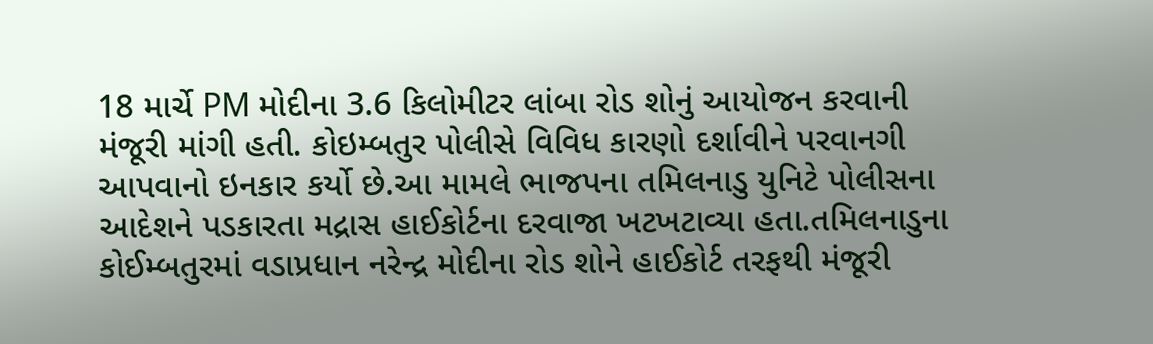18 માર્ચે PM મોદીના 3.6 કિલોમીટર લાંબા રોડ શોનું આયોજન કરવાની મંજૂરી માંગી હતી. કોઇમ્બતુર પોલીસે વિવિધ કારણો દર્શાવીને પરવાનગી આપવાનો ઇનકાર કર્યો છે.આ મામલે ભાજપના તમિલનાડુ યુનિટે પોલીસના આદેશને પડકારતા મદ્રાસ હાઈકોર્ટના દરવાજા ખટખટાવ્યા હતા.તમિલનાડુના કોઈમ્બતુરમાં વડાપ્રધાન નરેન્દ્ર મોદીના રોડ શોને હાઈકોર્ટ તરફથી મંજૂરી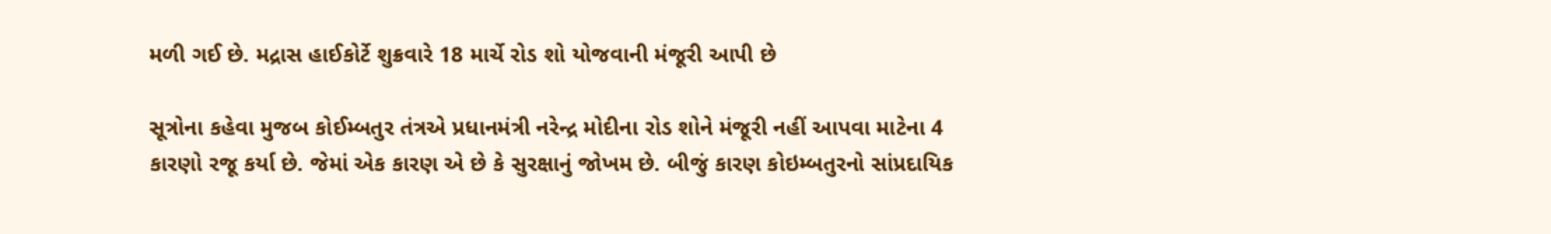મળી ગઈ છે. મદ્રાસ હાઈકોર્ટે શુક્રવારે 18 માર્ચે રોડ શો યોજવાની મંજૂરી આપી છે

સૂત્રોના કહેવા મુજબ કોઈમ્બતુર તંત્રએ પ્રધાનમંત્રી નરેન્દ્ર મોદીના રોડ શોને મંજૂરી નહીં આપવા માટેના 4 કારણો રજૂ કર્યા છે. જેમાં એક કારણ એ છે કે સુરક્ષાનું જોખમ છે. બીજું કારણ કોઇમ્બતુરનો સાંપ્રદાયિક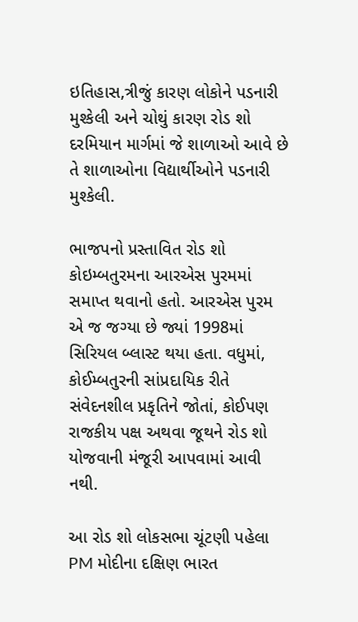ઇતિહાસ,ત્રીજું કારણ લોકોને પડનારી મુશ્કેલી અને ચોથું કારણ રોડ શો દરમિયાન માર્ગમાં જે શાળાઓ આવે છે તે શાળાઓના વિદ્યાર્થીઓને પડનારી મુશ્કેલી.

ભાજપનો પ્રસ્તાવિત રોડ શો કોઇમ્બતુરમના આરએસ પુરમમાં સમાપ્ત થવાનો હતો. આરએસ પુરમ એ જ જગ્યા છે જ્યાં 1998માં સિરિયલ બ્લાસ્ટ થયા હતા. વધુમાં, કોઈમ્બતુરની સાંપ્રદાયિક રીતે સંવેદનશીલ પ્રકૃતિને જોતાં, કોઈપણ રાજકીય પક્ષ અથવા જૂથને રોડ શો યોજવાની મંજૂરી આપવામાં આવી નથી.

આ રોડ શો લોકસભા ચૂંટણી પહેલા PM મોદીના દક્ષિણ ભારત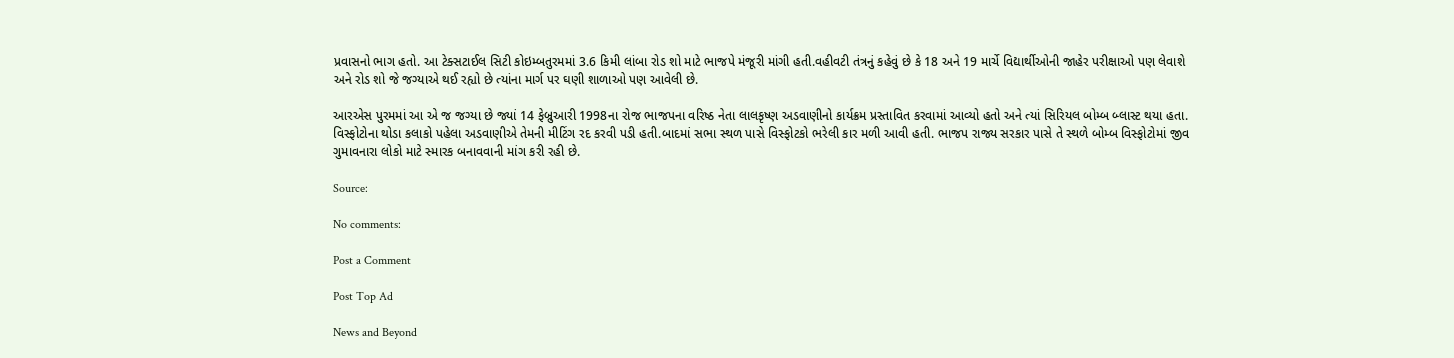પ્રવાસનો ભાગ હતો. આ ટેક્સટાઈલ સિટી કોઇમ્બતુરમમાં 3.6 કિમી લાંબા રોડ શો માટે ભાજપે મંજૂરી માંગી હતી.વહીવટી તંત્રનું કહેવું છે કે 18 અને 19 માર્ચે વિદ્યાર્થીઓની જાહેર પરીક્ષાઓ પણ લેવાશે અને રોડ શો જે જગ્યાએ થઈ રહ્યો છે ત્યાંના માર્ગ પર ઘણી શાળાઓ પણ આવેલી છે.

આરએસ પુરમમાં આ એ જ જગ્યા છે જ્યાં 14 ફેબ્રુઆરી 1998ના રોજ ભાજપના વરિષ્ઠ નેતા લાલકૃષ્ણ અડવાણીનો કાર્યક્રમ પ્રસ્તાવિત કરવામાં આવ્યો હતો અને ત્યાં સિરિયલ બોમ્બ બ્લાસ્ટ થયા હતા. વિસ્ફોટોના થોડા કલાકો પહેલા અડવાણીએ તેમની મીટિંગ રદ કરવી પડી હતી.બાદમાં સભા સ્થળ પાસે વિસ્ફોટકો ભરેલી કાર મળી આવી હતી. ભાજપ રાજ્ય સરકાર પાસે તે સ્થળે બોમ્બ વિસ્ફોટોમાં જીવ ગુમાવનારા લોકો માટે સ્મારક બનાવવાની માંગ કરી રહી છે.

Source:

No comments:

Post a Comment

Post Top Ad

News and Beyond